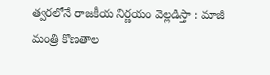త్వరలోనే రాజకీయ నిర్ణయం వెల్లడిస్తా : మాజీ మంత్రి కొణతాల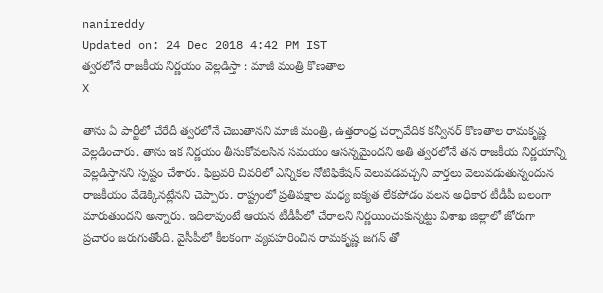nanireddy
Updated on: 24 Dec 2018 4:42 PM IST
త్వరలోనే రాజకీయ నిర్ణయం వెల్లడిస్తా : మాజీ మంత్రి కొణతాల
X

తాను ఏ పార్టీలో చేరేదీ త్వరలోనే చెబుతానని మాజీ మంత్రి, ఉత్తరాంధ్ర చర్చావేదిక కన్వీనర్‌ కొణతాల రామకృష్ణ వెల్లడించారు. తాను ఇక నిర్ణయం తీసుకోవలసిన సమయం ఆసన్నమైందని అతి త్వరలోనే తన రాజకీయ నిర్ణయాన్ని వెల్లడిస్తానని స్పష్టం చేశారు. ఫిబ్రవరి చివరిలో ఎన్నికల నోటిఫికేషన్‌ వెలువడవచ్చని వార్తలు వెలువడుతున్నందున రాజకీయం వేడెక్కినట్లేనని చెప్పారు. రాష్ట్రంలో ప్రతిపక్షాల మధ్య ఐక్యత లేకపోడం వలన అధికార టీడీపీ బలంగా మారుతుందని అన్నారు. ఇదిలావుంటే ఆయన టీడీపీలో చేరాలని నిర్ణయించుకున్నట్టు విశాఖ జిల్లాలో జోరుగా ప్రచారం జరుగుతోంది. వైసీపీలో కీలకంగా వ్యవహరించిన రామకృష్ణ జగన్ తో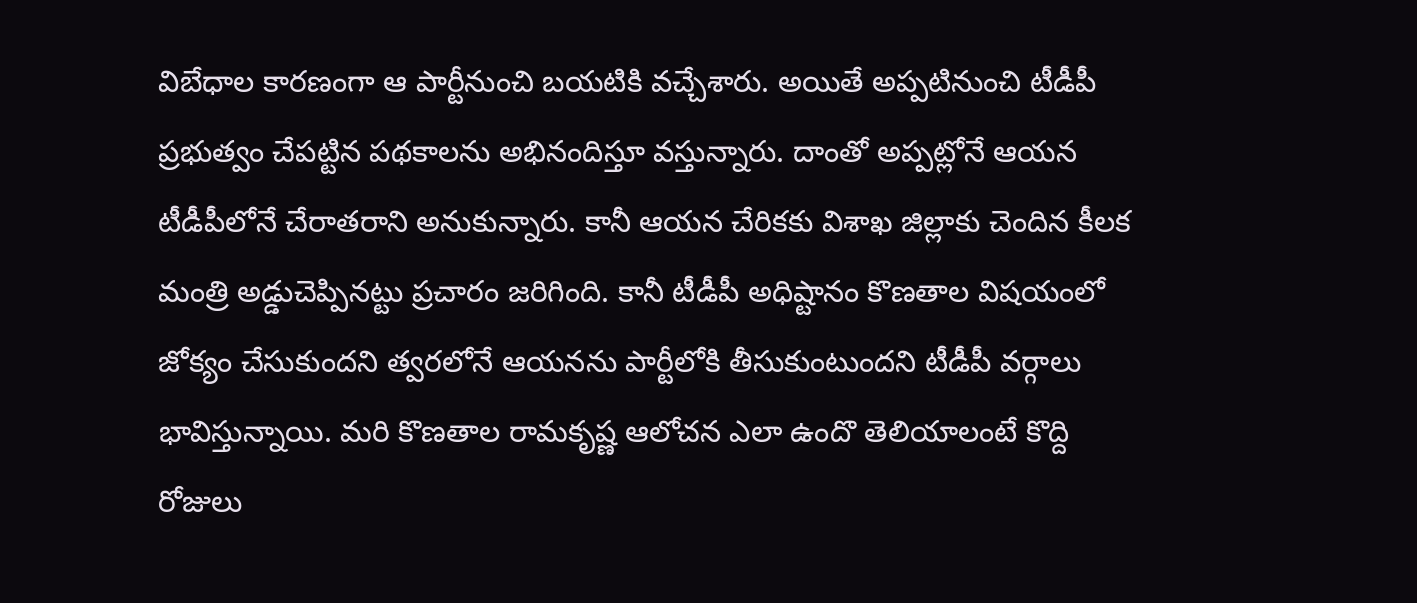విబేధాల కారణంగా ఆ పార్టీనుంచి బయటికి వచ్చేశారు. అయితే అప్పటినుంచి టీడీపీ ప్రభుత్వం చేపట్టిన పథకాలను అభినందిస్తూ వస్తున్నారు. దాంతో అప్పట్లోనే ఆయన టీడీపీలోనే చేరాతరాని అనుకున్నారు. కానీ ఆయన చేరికకు విశాఖ జిల్లాకు చెందిన కీలక మంత్రి అడ్డుచెప్పినట్టు ప్రచారం జరిగింది. కానీ టీడీపీ అధిష్టానం కొణతాల విషయంలో జోక్యం చేసుకుందని త్వరలోనే ఆయనను పార్టీలోకి తీసుకుంటుందని టీడీపీ వర్గాలు భావిస్తున్నాయి. మరి కొణతాల రామకృష్ణ ఆలోచన ఎలా ఉందొ తెలియాలంటే కొద్ది రోజులు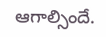ఆగాల్సిందే.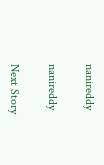nanireddy

nanireddy

Next Story